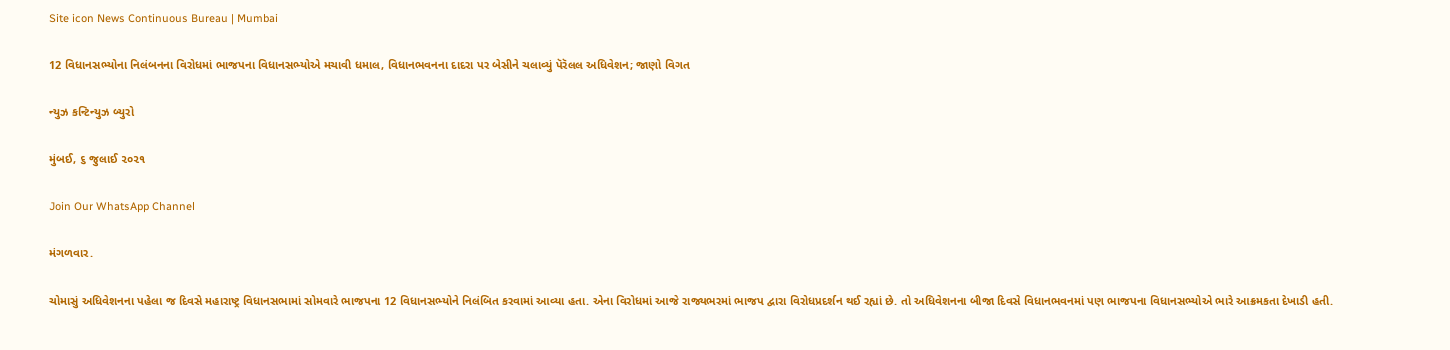Site icon News Continuous Bureau | Mumbai

12 વિધાનસભ્યોના નિલંબનના વિરોધમાં ભાજપના વિધાનસભ્યોએ મચાવી ધમાલ, વિધાનભવનના દાદરા પર બેસીને ચલાવ્યું પૅરૅલલ અધિવેશન; જાણો વિગત

ન્યુઝ કન્ટિન્યુઝ બ્યુરો

મુંબઈ, ૬ જુલાઈ ૨૦૨૧

Join Our WhatsApp Channel

મંગળવાર.

ચોમાસું અધિવેશનના પહેલા જ દિવસે મહારાષ્ટ્ર વિધાનસભામાં સોમવારે ભાજપના 12 વિધાનસભ્યોને નિલંબિત કરવામાં આવ્યા હતા. એના વિરોધમાં આજે રાજ્યભરમાં ભાજપ દ્વારા વિરોધપ્રદર્શન થઈ રહ્યાં છે. તો અધિવેશનના બીજા દિવસે વિધાનભવનમાં પણ ભાજપના વિધાનસભ્યોએ ભારે આક્રમકતા દેખાડી હતી.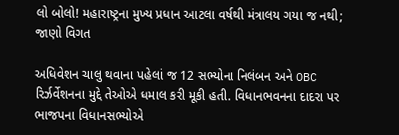લો બોલો! મહારાષ્ટ્રના મુખ્ય પ્રધાન આટલા વર્ષથી મંત્રાલય ગયા જ નથી; જાણો વિગત

અધિવેશન ચાલુ થવાના પહેલાં જ 12 સભ્યોના નિલંબન અને OBC રિર્ઝર્વેશનના મુદ્દે તેઓએ ધમાલ કરી મૂકી હતી. વિધાનભવનના દાદરા પર ભાજપના વિધાનસભ્યોએ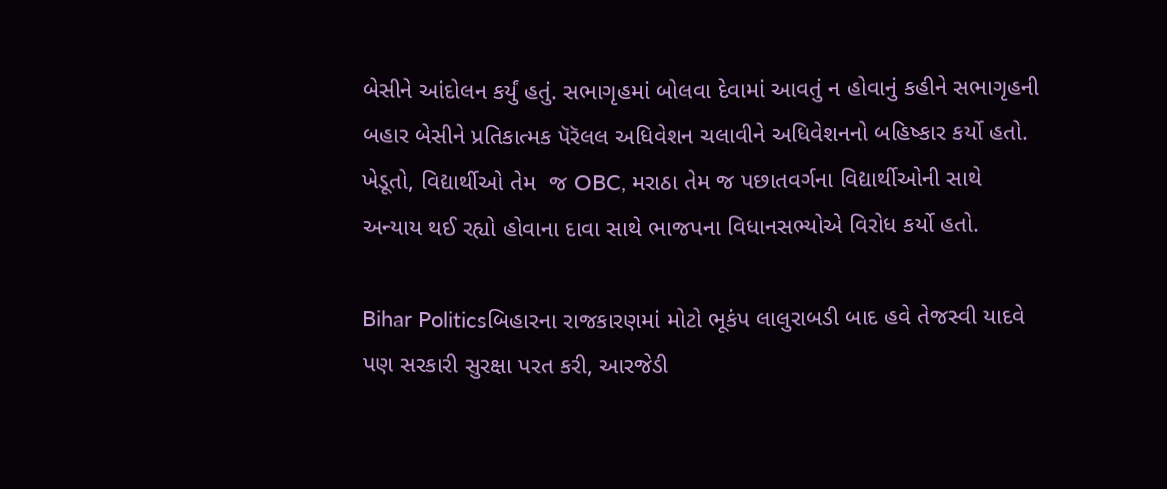બેસીને આંદોલન કર્યું હતું. સભાગૃહમાં બોલવા દેવામાં આવતું ન હોવાનું કહીને સભાગૃહની બહાર બેસીને પ્રતિકાત્મક પૅરૅલલ અધિવેશન ચલાવીને અધિવેશનનો બહિષ્કાર કર્યો હતો. ખેડૂતો, વિદ્યાર્થીઓ તેમ  જ OBC, મરાઠા તેમ જ પછાતવર્ગના વિદ્યાર્થીઓની સાથે અન્યાય થઈ રહ્યો હોવાના દાવા સાથે ભાજપના વિધાનસભ્યોએ વિરોધ કર્યો હતો.

Bihar Politicsબિહારના રાજકારણમાં મોટો ભૂકંપ લાલુરાબડી બાદ હવે તેજસ્વી યાદવે પણ સરકારી સુરક્ષા પરત કરી, આરજેડી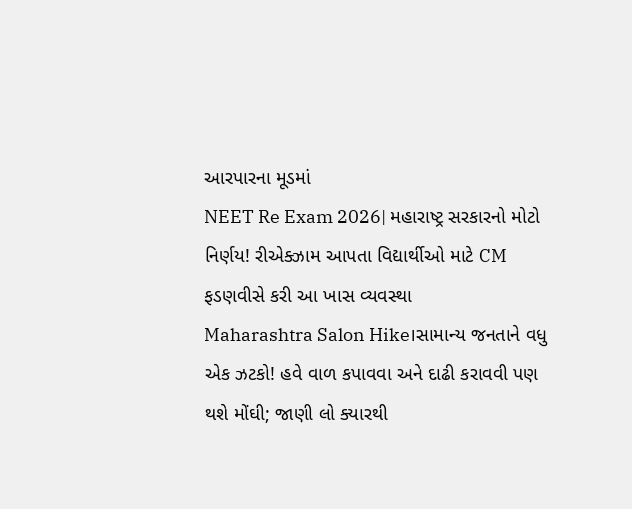આરપારના મૂડમાં
NEET Re Exam 2026| મહારાષ્ટ્ર સરકારનો મોટો નિર્ણય! રીએક્ઝામ આપતા વિદ્યાર્થીઓ માટે CM ફડણવીસે કરી આ ખાસ વ્યવસ્થા
Maharashtra Salon Hike।સામાન્ય જનતાને વધુ એક ઝટકો! હવે વાળ કપાવવા અને દાઢી કરાવવી પણ થશે મોંઘી; જાણી લો ક્યારથી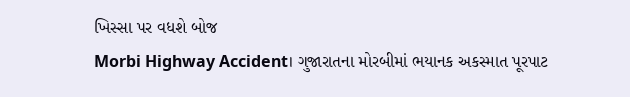ખિસ્સા પર વધશે બોજ
Morbi Highway Accident। ગુજારાતના મોરબીમાં ભયાનક અકસ્માત પૂરપાટ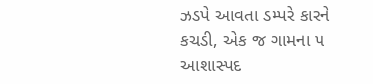ઝડપે આવતા ડમ્પરે કારને કચડી, એક જ ગામના ૫ આશાસ્પદ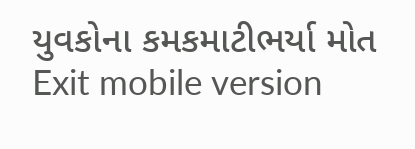યુવકોના કમકમાટીભર્યા મોત
Exit mobile version